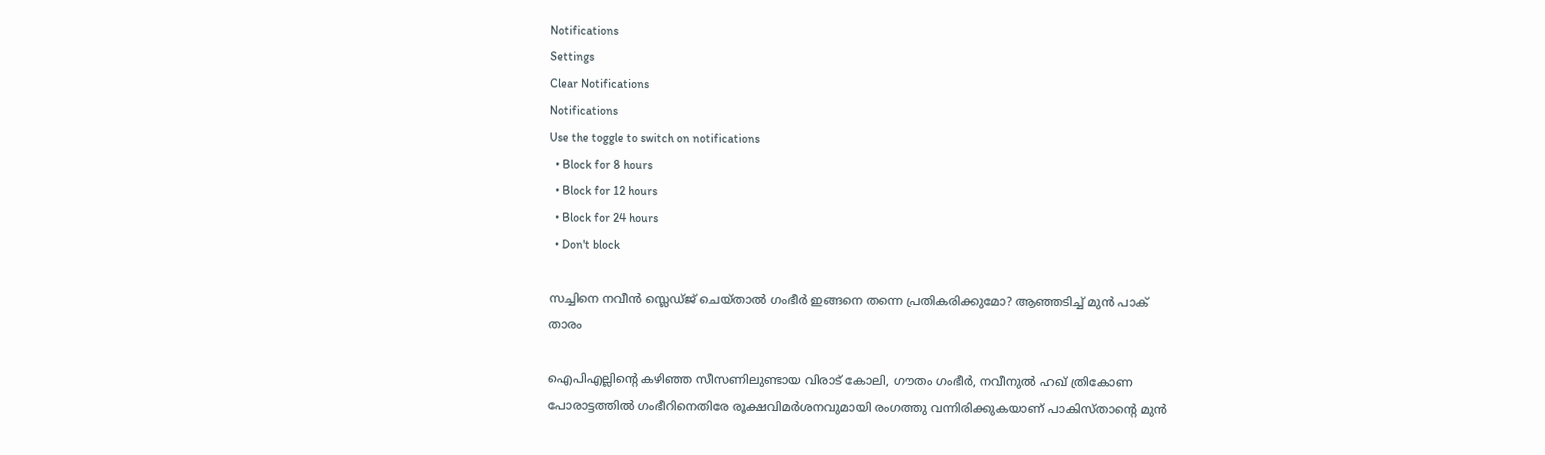Notifications
Settings
Clear Notifications
Notifications
Use the toggle to switch on notifications
  • Block for 8 hours
  • Block for 12 hours
  • Block for 24 hours
  • Don't block

സച്ചിനെ നവീന്‍ സ്ലെഡ്ജ് ചെയ്താല്‍ ഗംഭീര്‍ ഇങ്ങനെ തന്നെ പ്രതികരിക്കുമോ? ആഞ്ഞടിച്ച് മുന്‍ പാക് താരം

ഐപിഎല്ലിന്റെ കഴിഞ്ഞ സീസണിലുണ്ടായ വിരാട് കോലി, ഗൗതം ഗംഭീര്‍, നവീനുല്‍ ഹഖ് ത്രികോണ പോരാട്ടത്തില്‍ ഗംഭീറിനെതിരേ രൂക്ഷവിമര്‍ശനവുമായി രംഗത്തു വന്നിരിക്കുകയാണ് പാകിസ്താന്റെ മുന്‍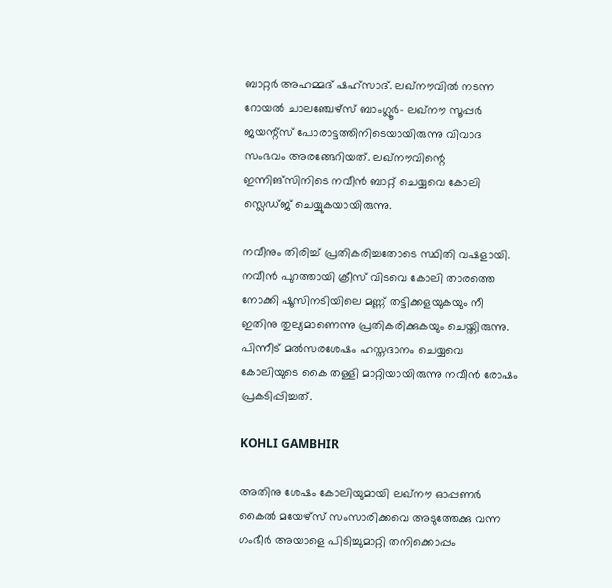ബാറ്റര്‍ അഹമ്മദ് ഷഹ്‌സാദ്. ലഖ്‌നൗവില്‍ നടന്ന റോയല്‍ ചാലഞ്ചേഴ്‌സ് ബാംഗ്ലൂര്‍- ലഖ്‌നൗ സൂപ്പര്‍ ജയന്റ്‌സ് പോരാട്ടത്തിനിടെയായിരുന്നു വിവാദ സംഭവം അരങ്ങേറിയത്. ലഖ്‌നൗവിന്റെ ഇന്നിങ്‌സിനിടെ നവീന്‍ ബാറ്റ് ചെയ്യവെ കോലി സ്ലെഡ്ജ് ചെയ്യുകയായിരുന്നു.

നവീനും തിരിച്ച് പ്രതികരിച്ചതോടെ സ്ഥിതി വഷളായി. നവീന്‍ പുറത്തായി ക്രീസ് വിടവെ കോലി താരത്തെ നോക്കി ഷൂസിനടിയിലെ മണ്ണ് തട്ടിക്കളയുകയും നീ ഇതിനു തുല്യമാണെന്നു പ്രതികരിക്കുകയും ചെയ്തിരുന്നു. പിന്നീട് മല്‍സരശേഷം ഹസ്തദാനം ചെയ്യവെ കോലിയുടെ കൈ തള്ളി മാറ്റിയായിരുന്നു നവീന്‍ രോഷം പ്രകടിപ്പിച്ചത്.

KOHLI GAMBHIR

അതിനു ശേഷം കോലിയുമായി ലഖ്‌നൗ ഓപ്പണര്‍ കൈല്‍ മയേഴ്‌സ് സംസാരിക്കവെ അടുത്തേക്കു വന്ന ഗംഭീര്‍ അയാളെ പിടിച്ചുമാറ്റി തനിക്കൊപ്പം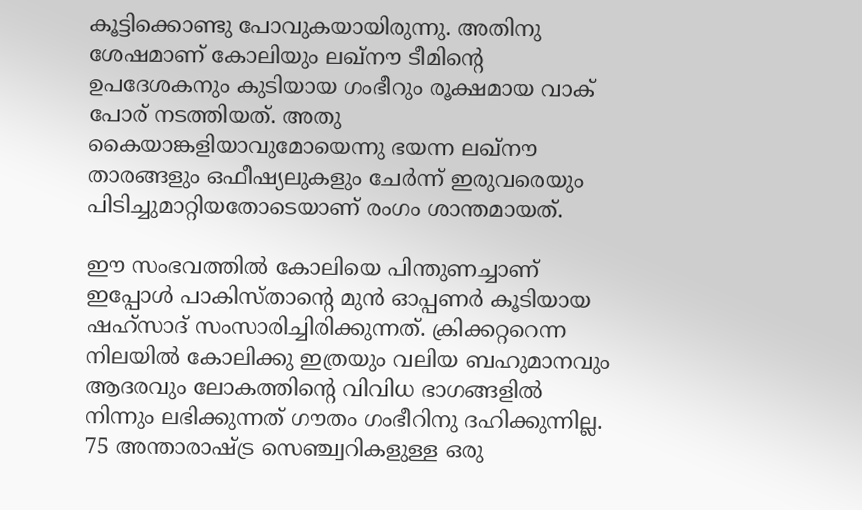കൂട്ടിക്കൊണ്ടു പോവുകയായിരുന്നു. അതിനു ശേഷമാണ് കോലിയും ലഖ്‌നൗ ടീമിന്റെ ഉപദേശകനും കുടിയായ ഗംഭീറും രൂക്ഷമായ വാക് പോര് നടത്തിയത്. അതു കൈയാങ്കളിയാവുമോയെന്നു ഭയന്ന ലഖ്‌നൗ താരങ്ങളും ഒഫീഷ്യലുകളും ചേര്‍ന്ന് ഇരുവരെയും പിടിച്ചുമാറ്റിയതോടെയാണ് രംഗം ശാന്തമായത്.

ഈ സംഭവത്തില്‍ കോലിയെ പിന്തുണച്ചാണ് ഇപ്പോള്‍ പാകിസ്താന്റെ മുന്‍ ഓപ്പണര്‍ കൂടിയായ ഷഹ്‌സാദ് സംസാരിച്ചിരിക്കുന്നത്. ക്രിക്കറ്ററെന്ന നിലയില്‍ കോലിക്കു ഇത്രയും വലിയ ബഹുമാനവും ആദരവും ലോകത്തിന്റെ വിവിധ ഭാഗങ്ങളില്‍ നിന്നും ലഭിക്കുന്നത് ഗൗതം ഗംഭീറിനു ദഹിക്കുന്നില്ല. 75 അന്താരാഷ്ട്ര സെഞ്ച്വറികളുള്ള ഒരു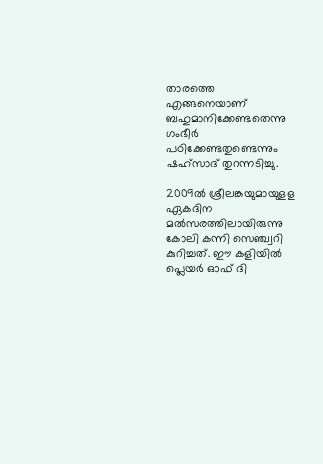താരത്തെ എങ്ങനെയാണ് ബഹുമാനിക്കേണ്ടതെന്നു ഗംഭീര്‍ പഠിക്കേണ്ടതുണ്ടെന്നും ഷഹ്‌സാദ് തുറന്നടിച്ചു.

2009ല്‍ ശ്രീലങ്കയുമായുളള ഏകദിന മല്‍സരത്തിലായിരുന്നു കോലി കന്നി സെഞ്ച്വറി കുറിച്ചത്. ഈ കളിയില്‍ പ്ലെയര്‍ ഓഫ് ദി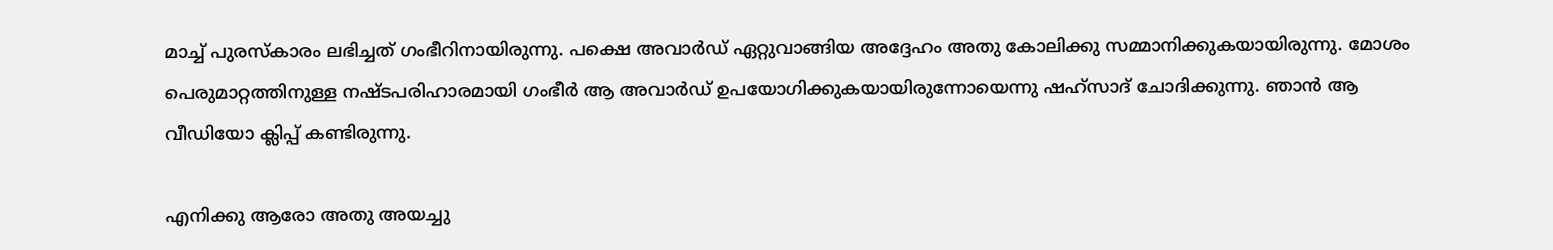മാച്ച് പുരസ്‌കാരം ലഭിച്ചത് ഗംഭീറിനായിരുന്നു. പക്ഷെ അവാര്‍ഡ് ഏറ്റുവാങ്ങിയ അദ്ദേഹം അതു കോലിക്കു സമ്മാനിക്കുകയായിരുന്നു. മോശം പെരുമാറ്റത്തിനുള്ള നഷ്ടപരിഹാരമായി ഗംഭീര്‍ ആ അവാര്‍ഡ് ഉപയോഗിക്കുകയായിരുന്നോയെന്നു ഷഹ്‌സാദ് ചോദിക്കുന്നു. ഞാന്‍ ആ വീഡിയോ ക്ലിപ്പ് കണ്ടിരുന്നു.

എനിക്കു ആരോ അതു അയച്ചു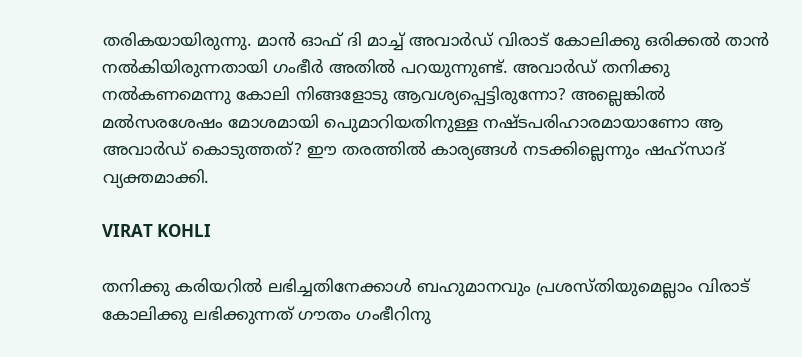തരികയായിരുന്നു. മാന്‍ ഓഫ് ദി മാച്ച് അവാര്‍ഡ് വിരാട് കോലിക്കു ഒരിക്കല്‍ താന്‍ നല്‍കിയിരുന്നതായി ഗംഭീര്‍ അതില്‍ പറയുന്നുണ്ട്. അവാര്‍ഡ് തനിക്കു നല്‍കണമെന്നു കോലി നിങ്ങളോടു ആവശ്യപ്പെട്ടിരുന്നോ? അല്ലെങ്കില്‍ മല്‍സരശേഷം മോശമായി പെുമാറിയതിനുള്ള നഷ്ടപരിഹാരമായാണോ ആ അവാര്‍ഡ് കൊടുത്തത്? ഈ തരത്തില്‍ കാര്യങ്ങള്‍ നടക്കില്ലെന്നും ഷഹ്‌സാദ് വ്യക്തമാക്കി.

VIRAT KOHLI

തനിക്കു കരിയറില്‍ ലഭിച്ചതിനേക്കാള്‍ ബഹുമാനവും പ്രശസ്തിയുമെല്ലാം വിരാട് കോലിക്കു ലഭിക്കുന്നത് ഗൗതം ഗംഭീറിനു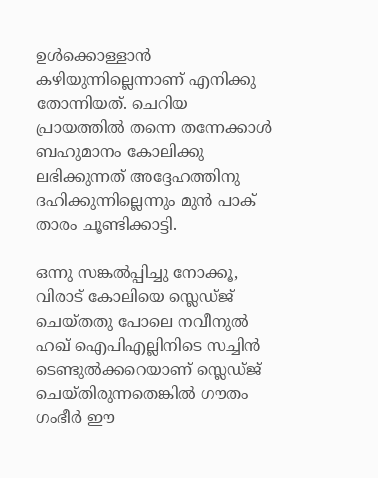ഉള്‍ക്കൊള്ളാന്‍ കഴിയുന്നില്ലെന്നാണ് എനിക്കു തോന്നിയത്. ചെറിയ പ്രായത്തില്‍ തന്നെ തന്നേക്കാള്‍ ബഹുമാനം കോലിക്കു ലഭിക്കുന്നത് അദ്ദേഹത്തിനു ദഹിക്കുന്നില്ലെന്നും മുന്‍ പാക് താരം ചൂണ്ടിക്കാട്ടി.

ഒന്നു സങ്കല്‍പ്പിച്ചു നോക്കൂ, വിരാട് കോലിയെ സ്ലെഡ്ജ് ചെയ്തതു പോലെ നവീനുല്‍ ഹഖ് ഐപിഎല്ലിനിടെ സച്ചിന്‍ ടെണ്ടുല്‍ക്കറെയാണ് സ്ലെഡ്ജ് ചെയ്തിരുന്നതെങ്കില്‍ ഗൗതം ഗംഭീര്‍ ഈ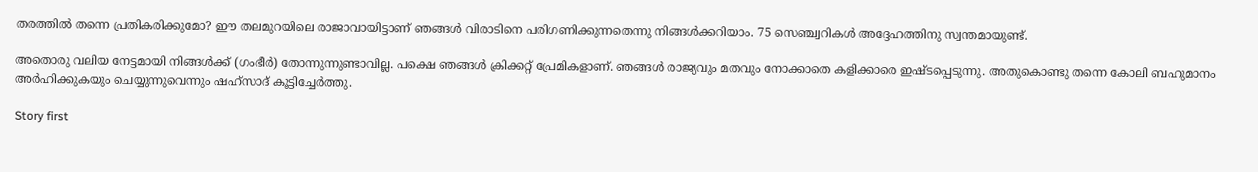തരത്തില്‍ തന്നെ പ്രതികരിക്കുമോ? ഈ തലമുറയിലെ രാജാവായിട്ടാണ് ഞങ്ങള്‍ വിരാടിനെ പരിഗണിക്കുന്നതെന്നു നിങ്ങള്‍ക്കറിയാം. 75 സെഞ്ച്വറികള്‍ അദ്ദേഹത്തിനു സ്വന്തമായുണ്ട്.

അതൊരു വലിയ നേട്ടമായി നിങ്ങള്‍ക്ക് (ഗംഭീര്‍) തോന്നുന്നുണ്ടാവില്ല. പക്ഷെ ഞങ്ങള്‍ ക്രിക്കറ്റ് പ്രേമികളാണ്. ഞങ്ങള്‍ രാജ്യവും മതവും നോക്കാതെ കളിക്കാരെ ഇഷ്ടപ്പെടുന്നു. അതുകൊണ്ടു തന്നെ കോലി ബഹുമാനം അര്‍ഹിക്കുകയും ചെയ്യുന്നുവെന്നും ഷഹ്‌സാദ് കൂട്ടിച്ചേര്‍ത്തു.

Story first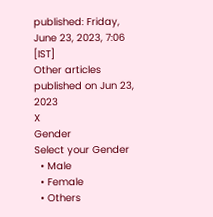published: Friday, June 23, 2023, 7:06 [IST]
Other articles published on Jun 23, 2023
X
Gender
Select your Gender
  • Male
  • Female
  • Others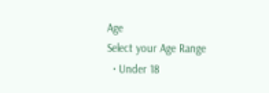Age
Select your Age Range
  • Under 18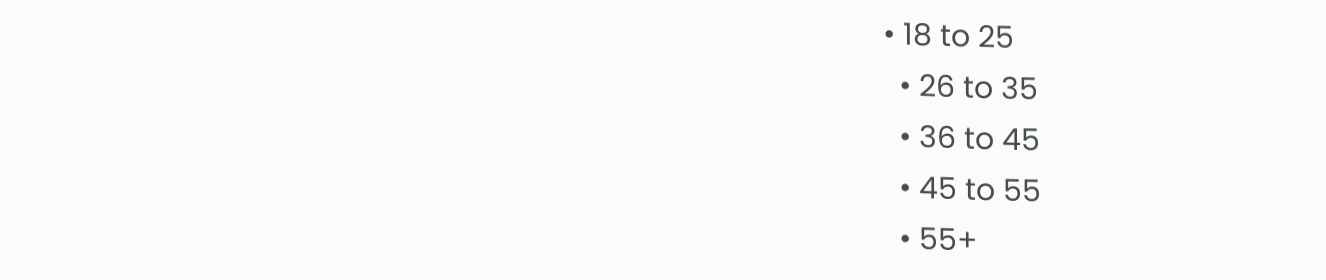• 18 to 25
  • 26 to 35
  • 36 to 45
  • 45 to 55
  • 55+